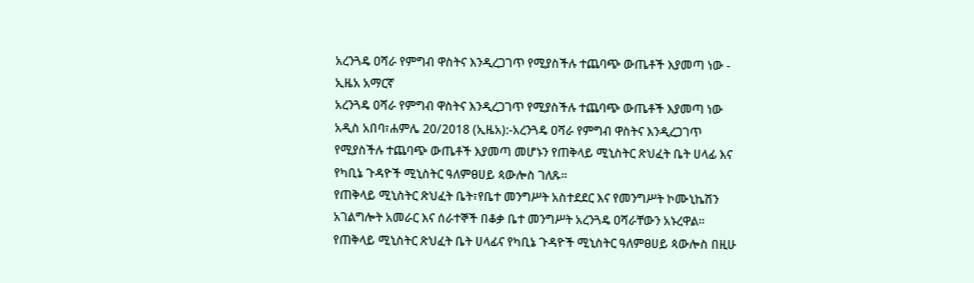አረንጓዴ ዐሻራ የምግብ ዋስትና እንዲረጋገጥ የሚያስችሉ ተጨባጭ ውጤቶች እያመጣ ነው - ኢዜአ አማርኛ
አረንጓዴ ዐሻራ የምግብ ዋስትና እንዲረጋገጥ የሚያስችሉ ተጨባጭ ውጤቶች እያመጣ ነው
አዲስ አበባ፣ሐምሌ 20/2018 (ኢዜአ):-አረንጓዴ ዐሻራ የምግብ ዋስትና እንዲረጋገጥ የሚያስችሉ ተጨባጭ ውጤቶች እያመጣ መሆኑን የጠቅላይ ሚኒስትር ጽህፈት ቤት ሀላፊ እና የካቢኔ ጉዳዮች ሚኒስትር ዓለምፀሀይ ጳውሎስ ገለጹ።
የጠቅላይ ሚኒስትር ጽህፈት ቤት፣የቤተ መንግሥት አስተደደር እና የመንግሥት ኮሙኒኬሽን አገልግሎት አመራር እና ሰራተኞች በቆቃ ቤተ መንግሥት አረንጓዴ ዐሻራቸውን አኑረዋል።
የጠቅላይ ሚኒስትር ጽህፈት ቤት ሀላፊና የካቢኔ ጉዳዮች ሚኒስትር ዓለምፀሀይ ጳውሎስ በዚሁ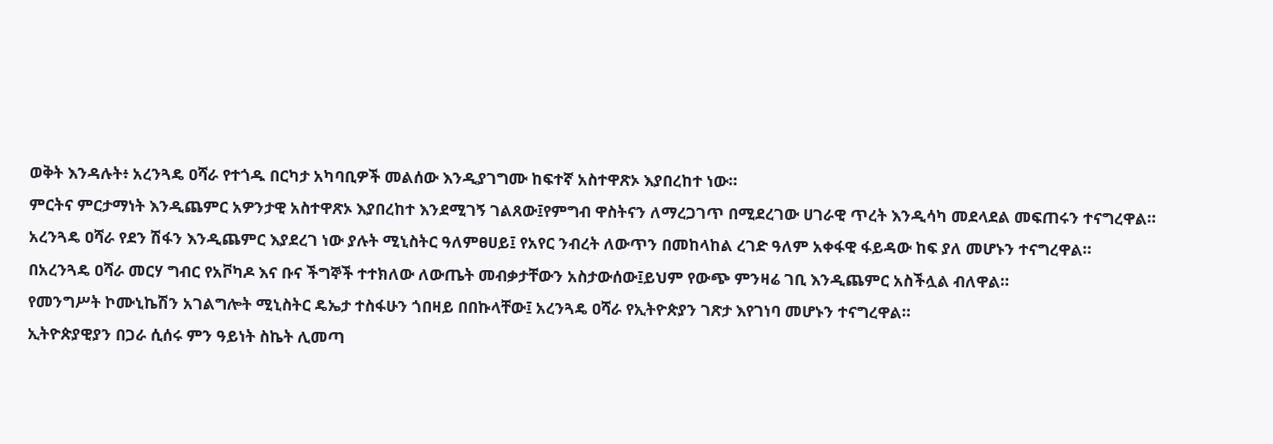ወቅት እንዳሉት፥ አረንጓዴ ዐሻራ የተጎዱ በርካታ አካባቢዎች መልሰው እንዲያገግሙ ከፍተኛ አስተዋጽኦ እያበረከተ ነው።
ምርትና ምርታማነት እንዲጨምር አዎንታዊ አስተዋጽኦ እያበረከተ እንደሚገኝ ገልጸው፤የምግብ ዋስትናን ለማረጋገጥ በሚደረገው ሀገራዊ ጥረት እንዲሳካ መደላደል መፍጠሩን ተናግረዋል።
አረንጓዴ ዐሻራ የደን ሽፋን እንዲጨምር እያደረገ ነው ያሉት ሚኒስትር ዓለምፀሀይ፤ የአየር ንብረት ለውጥን በመከላከል ረገድ ዓለም አቀፋዊ ፋይዳው ከፍ ያለ መሆኑን ተናግረዋል።
በአረንጓዴ ዐሻራ መርሃ ግብር የአቮካዶ እና ቡና ችግኞች ተተክለው ለውጤት መብቃታቸውን አስታውሰው፤ይህም የውጭ ምንዛሬ ገቢ እንዲጨምር አስችሏል ብለዋል።
የመንግሥት ኮሙኒኬሽን አገልግሎት ሚኒስትር ዴኤታ ተስፋሁን ጎበዛይ በበኩላቸው፤ አረንጓዴ ዐሻራ የኢትዮጵያን ገጽታ እየገነባ መሆኑን ተናግረዋል።
ኢትዮጵያዊያን በጋራ ሲሰሩ ምን ዓይነት ስኬት ሊመጣ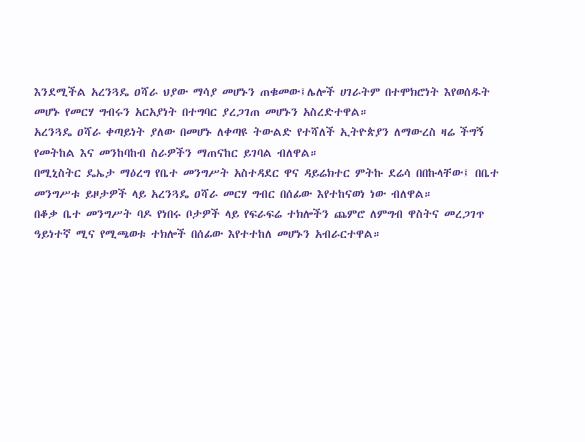እንደሚችል አረንጓዴ ዐሻራ ህያው ማሳያ መሆኑን ጠቁመው፤ሌሎች ሀገራትም በተሞክሮነት እየወሰዱት መሆኑ የመርሃ ግብሩን አርአያነት በተግባር ያረጋገጠ መሆኑን አስረድተዋል።
አረንጓዴ ዐሻራ ቀጣይነት ያለው በመሆኑ ለቀጣዩ ትውልድ የተሻለች ኢትዮጵያን ለማውረስ ዛሬ ችግኝ የመትከል እና መንከባከብ ስራዎችን ማጠናከር ይገባል ብለዋል።
በሚኒስትር ዴኤታ ማዕረግ የቤተ መንግሥት አስተዳደር ዋና ዳይሬክተር ምትኩ ደሬሳ በበኩላቸው፤ በቤተ መንግሥቱ ይዞታዎች ላይ አረንጓዴ ዐሻራ መርሃ ግብር በሰፊው እየተከናወነ ነው ብለዋል።
በቆቃ ቤተ መንግሥት ባዶ የነበሩ ቦታዎች ላይ የፍራፍሬ ተክሎችን ጨምሮ ለምግብ ዋስትና መረጋገጥ ዓይነተኛ ሚና የሚጫወቱ ተክሎች በሰፊው እየተተከለ መሆኑን አብራርተዋል።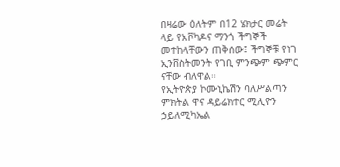በዛሬው ዕለትም በ12 ሄክታር መሬት ላይ የአቮካዶና ማንጎ ችግኞች መተከላቸውን ጠቅሰው፤ ችግኞቹ የነገ ኢንቨስትመንት የገቢ ምንጭም ጭምር ናቸው ብለዋል።
የኢትዮጵያ ኮሙኒኬሽን ባለሥልጣን ምክትል ዋና ዳይሬክተር ሚሊዮን ኃይለሚካኤል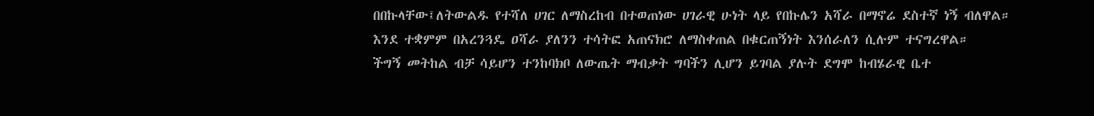በበኩላቸው፤ለትውልዱ የተሻለ ሀገር ለማስረከብ በተወጠነው ሀገራዊ ሁነት ላይ የበኩሌን አሻራ በማኖሬ ደስተኛ ነኝ ብለዋል።
እንደ ተቋምም በአረንጓዴ ዐሻራ ያለንን ተሳትፎ አጠናክሮ ለማስቀጠል በቁርጠኝነት እንሰራለን ሲሉም ተናግረዋል።
ችግኝ መትከል ብቻ ሳይሆን ተንከባክቦ ለውጤት ማብቃት ግባችን ሊሆን ይገባል ያሉት ደግሞ ከብሄራዊ ቤተ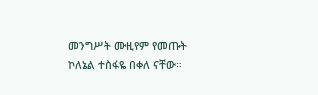መንግሥት ሙዚየም የመጡት ኮለኔል ተስፋዬ በቀለ ናቸው።